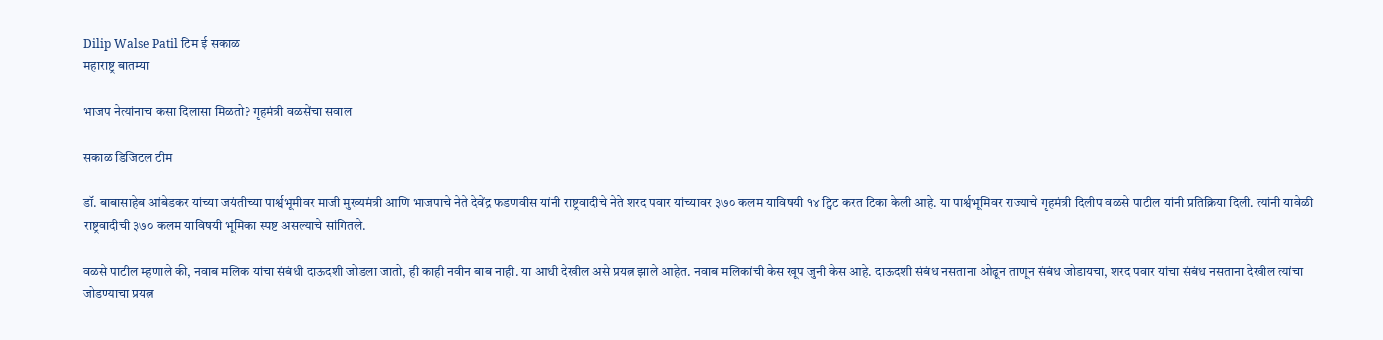Dilip Walse Patil टिम ई सकाळ
महाराष्ट्र बातम्या

भाजप नेत्यांनाच कसा दिलासा मिळतो? गृहमंत्री वळसेंचा सवाल

सकाळ डिजिटल टीम

डॉ. बाबासाहेब आंबेडकर यांच्या जयंतीच्या पार्श्वभूमीवर माजी मुख्यमंत्री आणि भाजपाचे नेते देवेंद्र फडणवीस यांनी राष्ट्रवादीचे नेते शरद पवार यांच्यावर ३७० कलम याविषयी १४ ट्विट करत टिका केली आहे. या पार्श्वभूमिवर राज्याचे गृहमंत्री दिलीप वळसे पाटील यांनी प्रतिक्रिया दिली. त्यांनी यावेळी राष्ट्रवादीची ३७० कलम याविषयी भूमिका स्पष्ट असल्याचे सांगितले.

वळसे पाटील म्हणाले की, नवाब मलिक यांचा संबंधी दाऊदशी जोडला जातो, ही काही नवीन बाब नाही. या आधी देखील असे प्रयत्न झाले आहेत. नवाब मलिकांची केस खूप जुनी केस आहे. दाऊदशी संबंध नसताना ओढून ताणून संबंध जोडायचा, शरद पवार यांचा संबंध नसताना देखील त्यांचा जोडण्याचा प्रयत्न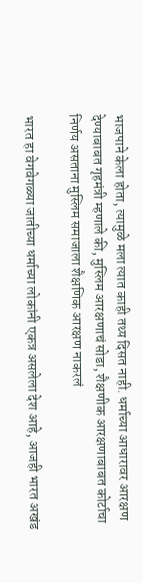भाजपाने केला होता, त्यामुळे मला त्यात काही तथ्य दिसत नाही. धर्माच्या आधारावर आरक्षण देण्याबाबत गृहमंत्री म्हणाले की, मुस्लिम आरक्षणाचं सोडा, शैक्षणीक आरक्षणाबाबत कोर्टाचा निर्णय असताना मुस्लिम समाजाला शैक्षणिक आरक्षण नाकरलं

भारत हा वेगवेगळ्या जातीच्या धर्माच्या लोकांनी एकत्र असलेला देश आहे, आजही भारत अखंड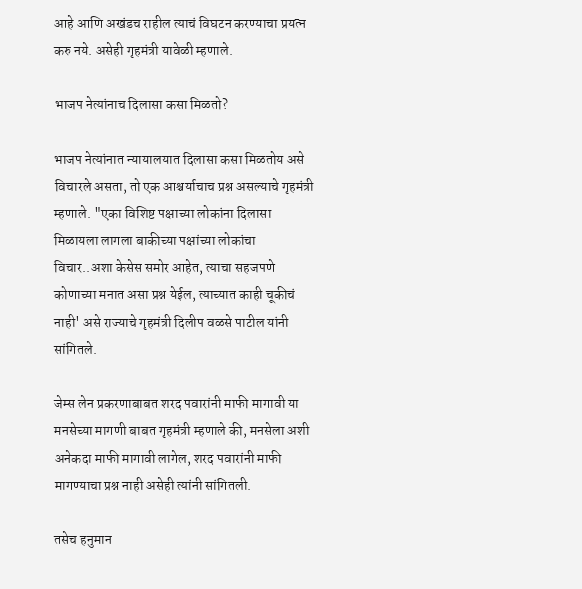आहे आणि अखंडच राहील त्याचं विघटन करण्याचा प्रयत्न करु नये. असेही गृहमंत्री यावेळी म्हणाले.

भाजप नेत्यांनाच दिलासा कसा मिळतो?

भाजप नेत्यांनात न्यायालयात दिलासा कसा मिळतोय असे विचारले असता, तो एक आश्चर्याचाच प्रश्न असल्याचे गृहमंत्री म्हणाले. "एका विशिष्ट पक्षाच्या लोकांना दिलासा मिळायला लागला बाकीच्या पक्षांच्या लोकांचा विचार..अशा केसेस समोर आहेत, त्याचा सहजपणे कोणाच्या मनात असा प्रश्न येईल, त्याच्यात काही चूकीचं नाही' असे राज्याचे गृहमंत्री दिलीप वळसे पाटील यांनी सांगितले.

जेम्स लेन प्रकरणाबाबत शरद पवारांनी माफी मागावी या मनसेच्या मागणी बाबत गृहमंत्री म्हणाले की, मनसेला अशी अनेकदा माफी मागावी लागेल, शरद पवारांनी माफी मागण्याचा प्रश्न नाही असेही त्यांनी सांगितली.

तसेच हनुमान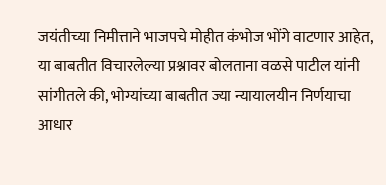जयंतीच्या निमीत्ताने भाजपचे मोहीत कंभोज भोंगे वाटणार आहेत, या बाबतीत विचारलेल्या प्रश्नावर बोलताना वळसे पाटील यांनी सांगीतले की, भोग्यांच्या बाबतीत ज्या न्यायालयीन निर्णयाचा आधार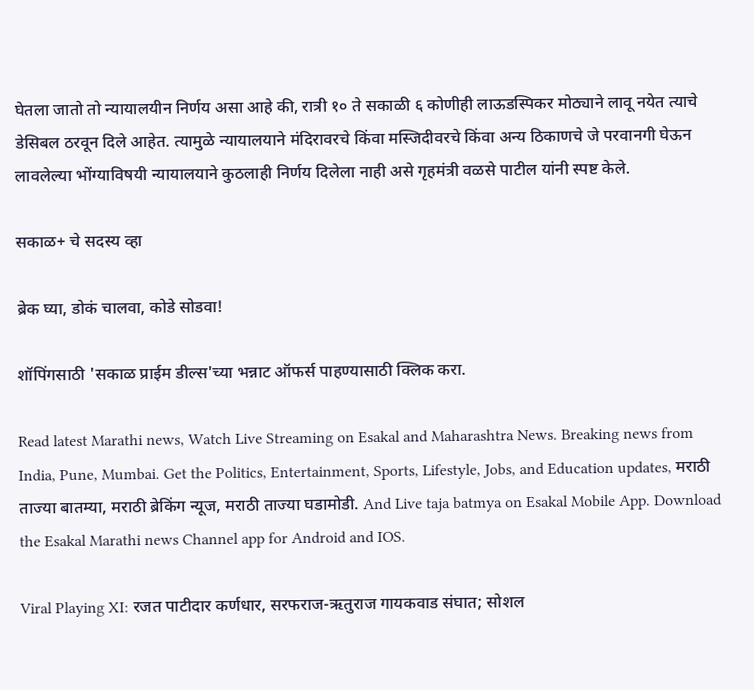घेतला जातो तो न्यायालयीन निर्णय असा आहे की, रात्री १० ते सकाळी ६ कोणीही लाऊडस्पिकर मोठ्याने लावू नयेत त्याचे डेसिबल ठरवून दिले आहेत. त्यामुळे न्यायालयाने मंदिरावरचे किंवा मस्जिदीवरचे किंवा अन्य ठिकाणचे जे परवानगी घेऊन लावलेल्या भोंग्याविषयी न्यायालयाने कुठलाही निर्णय दिलेला नाही असे गृहमंत्री वळसे पाटील यांनी स्पष्ट केले.

सकाळ+ चे सदस्य व्हा

ब्रेक घ्या, डोकं चालवा, कोडे सोडवा!

शॉपिंगसाठी 'सकाळ प्राईम डील्स'च्या भन्नाट ऑफर्स पाहण्यासाठी क्लिक करा.

Read latest Marathi news, Watch Live Streaming on Esakal and Maharashtra News. Breaking news from India, Pune, Mumbai. Get the Politics, Entertainment, Sports, Lifestyle, Jobs, and Education updates, मराठी ताज्या बातम्या, मराठी ब्रेकिंग न्यूज, मराठी ताज्या घडामोडी. And Live taja batmya on Esakal Mobile App. Download the Esakal Marathi news Channel app for Android and IOS.

Viral Playing XI: रजत पाटीदार कर्णधार, सरफराज-ऋतुराज गायकवाड संघात; सोशल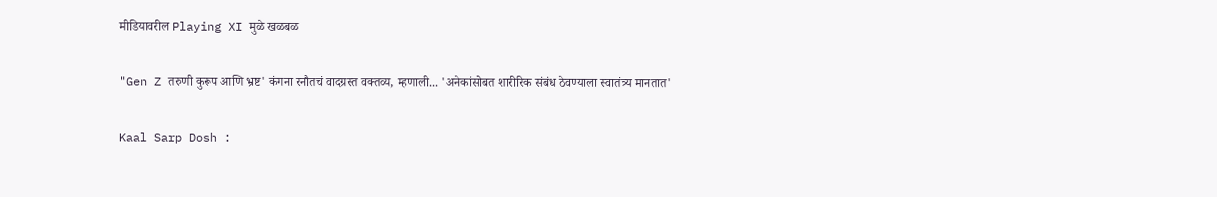मीडियावरील Playing XI मुळे खळबळ

"Gen Z तरुणी कुरूप आणि भ्रष्ट' कंगना रनौतचं वादग्रस्त वक्तव्य, म्हणाली... 'अनेकांसोबत शारीरिक संबंध ठेवण्याला स्वातंत्र्य मानतात'

Kaal Sarp Dosh :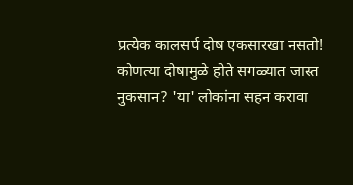प्रत्येक कालसर्प दोष एकसारखा नसतो! कोणत्या दोषामुळे होते सगळ्यात जास्त नुकसान? 'या' लोकांना सहन करावा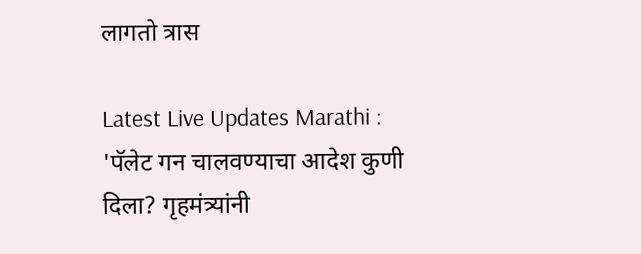लागतो त्रास

Latest Live Updates Marathi : 'पॅलेट गन चालवण्याचा आदेश कुणी दिला? गृहमंत्र्यांनी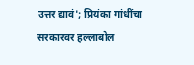उत्तर द्यावं'; प्रियंका गांधींचा सरकारवर हल्लाबोल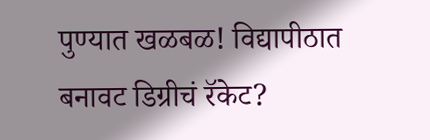पुण्यात खळबळ! विद्यापीठात बनावट डिग्रीचं रॅकेट?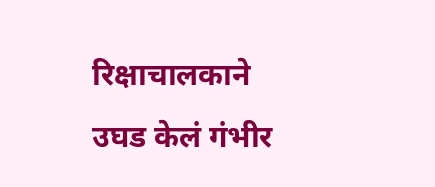रिक्षाचालकाने उघड केलं गंभीर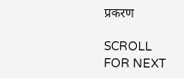प्रकरण

SCROLL FOR NEXT